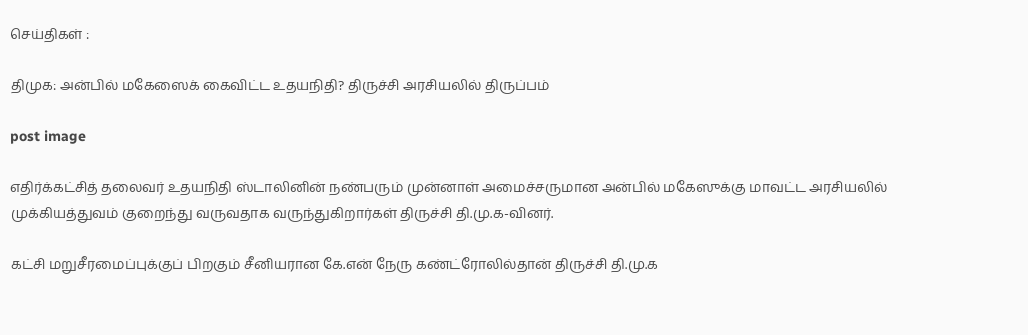செய்திகள் :

திமுக: அன்பில் மகேஸைக் கைவிட்ட உதயநிதி? திருச்சி அரசியலில் திருப்பம்

post image

எதிர்க்கட்சித் தலைவர் உதயநிதி ஸ்டாலினின் நண்பரும் முன்னாள் அமைச்சருமான அன்பில் மகேஸுக்கு மாவட்ட அரசியலில் முக்கியத்துவம் குறைந்து வருவதாக வருந்துகிறார்கள் திருச்சி தி.மு.க-வினர்.

கட்சி மறுசீரமைப்புக்குப் பிறகும் சீனியரான கே.என் நேரு கண்ட்ரோலில்தான் திருச்சி தி.மு.க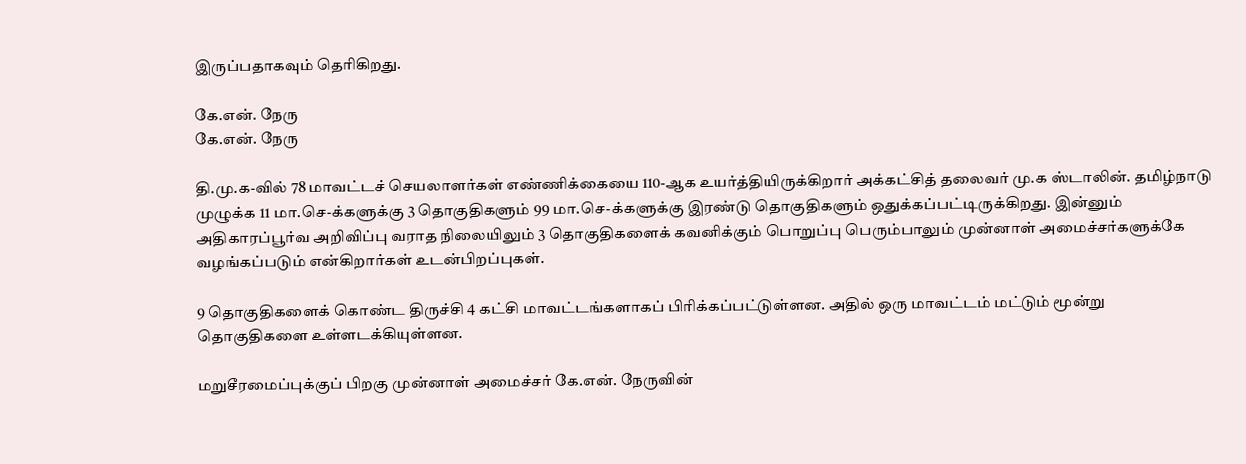இருப்பதாகவும் தெரிகிறது.

கே.என். நேரு
கே.என். நேரு

தி.மு.க-வில் 78 மாவட்டச் செயலாளர்கள் எண்ணிக்கையை 110-ஆக உயர்த்தியிருக்கிறார் அக்கட்சித் தலைவர் மு.க ஸ்டாலின். தமிழ்நாடு முழுக்க 11 மா.செ-க்களுக்கு 3 தொகுதிகளும் 99 மா.செ-க்களுக்கு இரண்டு தொகுதிகளும் ஒதுக்கப்பட்டிருக்கிறது. இன்னும் அதிகாரப்பூர்வ அறிவிப்பு வராத நிலையிலும் 3 தொகுதிகளைக் கவனிக்கும் பொறுப்பு பெரும்பாலும் முன்னாள் அமைச்சர்களுக்கே வழங்கப்படும் என்கிறார்கள் உடன்பிறப்புகள்.

9 தொகுதிகளைக் கொண்ட திருச்சி 4 கட்சி மாவட்டங்களாகப் பிரிக்கப்பட்டுள்ளன. அதில் ஒரு மாவட்டம் மட்டும் மூன்று தொகுதிகளை உள்ளடக்கியுள்ளன.

மறுசீரமைப்புக்குப் பிறகு முன்னாள் அமைச்சர் கே.என். நேருவின்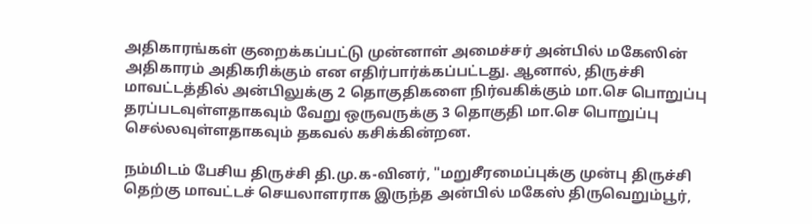அதிகாரங்கள் குறைக்கப்பட்டு முன்னாள் அமைச்சர் அன்பில் மகேஸின் அதிகாரம் அதிகரிக்கும் என எதிர்பார்க்கப்பட்டது. ஆனால், திருச்சி மாவட்டத்தில் அன்பிலுக்கு 2 தொகுதிகளை நிர்வகிக்கும் மா.செ பொறுப்பு தரப்படவுள்ளதாகவும் வேறு ஒருவருக்கு 3 தொகுதி மா.செ பொறுப்பு செல்லவுள்ளதாகவும் தகவல் கசிக்கின்றன.

நம்மிடம் பேசிய திருச்சி தி.மு.க-வினர், "மறுசீரமைப்புக்கு முன்பு திருச்சி தெற்கு மாவட்டச் செயலாளராக இருந்த அன்பில் மகேஸ் திருவெறும்பூர்,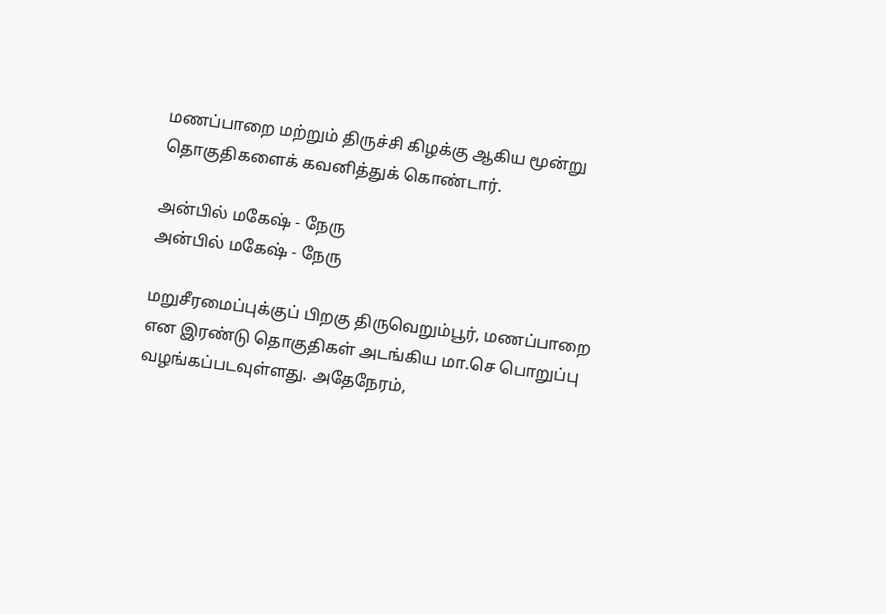மணப்பாறை மற்றும் திருச்சி கிழக்கு ஆகிய மூன்று தொகுதிகளைக் கவனித்துக் கொண்டார்.

அன்பில் மகேஷ் - நேரு
அன்பில் மகேஷ் - நேரு

மறுசீரமைப்புக்குப் பிறகு திருவெறும்பூர், மணப்பாறை என இரண்டு தொகுதிகள் அடங்கிய மா.செ பொறுப்பு வழங்கப்படவுள்ளது. அதேநேரம்,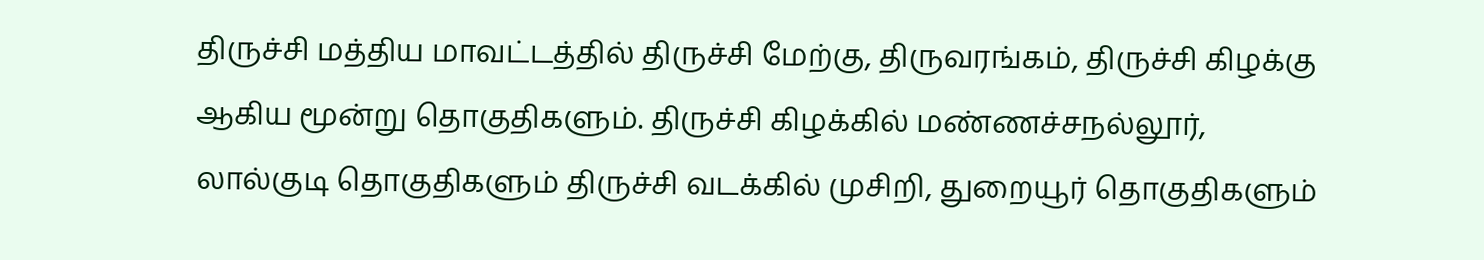திருச்சி மத்திய மாவட்டத்தில் திருச்சி மேற்கு, திருவரங்கம், திருச்சி கிழக்கு ஆகிய மூன்று தொகுதிகளும். திருச்சி கிழக்கில் மண்ணச்சநல்லூர், லால்குடி தொகுதிகளும் திருச்சி வடக்கில் முசிறி, துறையூர் தொகுதிகளும்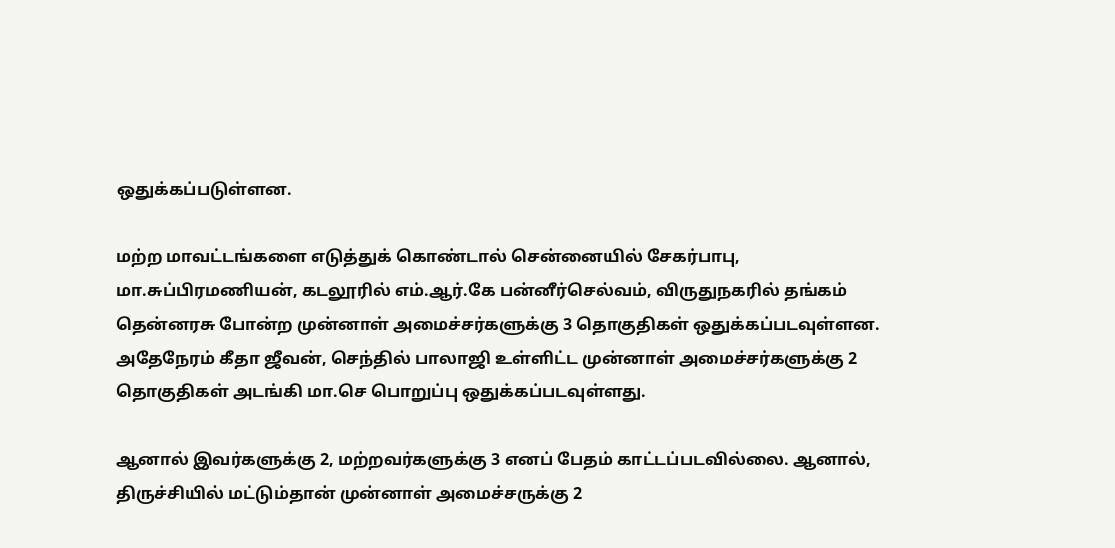ஒதுக்கப்படுள்ளன.

மற்ற மாவட்டங்களை எடுத்துக் கொண்டால் சென்னையில் சேகர்பாபு, மா.சுப்பிரமணியன், கடலூரில் எம்.ஆர்.கே பன்னீர்செல்வம், விருதுநகரில் தங்கம் தென்னரசு போன்ற முன்னாள் அமைச்சர்களுக்கு 3 தொகுதிகள் ஒதுக்கப்படவுள்ளன. அதேநேரம் கீதா ஜீவன், செந்தில் பாலாஜி உள்ளிட்ட முன்னாள் அமைச்சர்களுக்கு 2 தொகுதிகள் அடங்கி மா.செ பொறுப்பு ஒதுக்கப்படவுள்ளது.

ஆனால் இவர்களுக்கு 2, மற்றவர்களுக்கு 3 எனப் பேதம் காட்டப்படவில்லை. ஆனால், திருச்சியில் மட்டும்தான் முன்னாள் அமைச்சருக்கு 2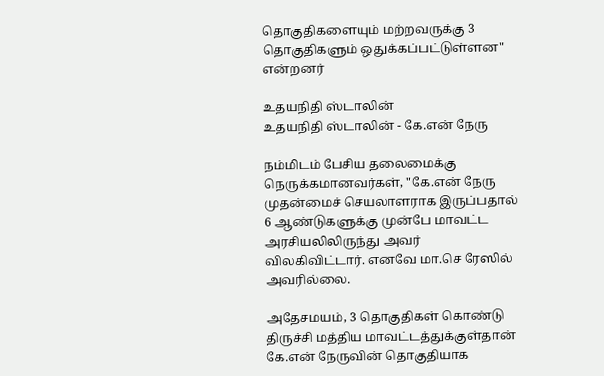தொகுதிகளையும் மற்றவருக்கு 3 தொகுதிகளும் ஒதுக்கப்பட்டுள்ளன" என்றனர்

உதயநிதி ஸ்டாலின்
உதயநிதி ஸ்டாலின் - கே.என் நேரு

நம்மிடம் பேசிய தலைமைக்கு நெருக்கமானவர்கள், "கே.என் நேரு முதன்மைச் செயலாளராக இருப்பதால் 6 ஆண்டுகளுக்கு முன்பே மாவட்ட அரசியலிலிருந்து அவர் விலகிவிட்டார். எனவே மா.செ ரேஸில் அவரில்லை.

அதேசமயம், 3 தொகுதிகள் கொண்டு திருச்சி மத்திய மாவட்டத்துக்குள்தான் கே.என் நேருவின் தொகுதியாக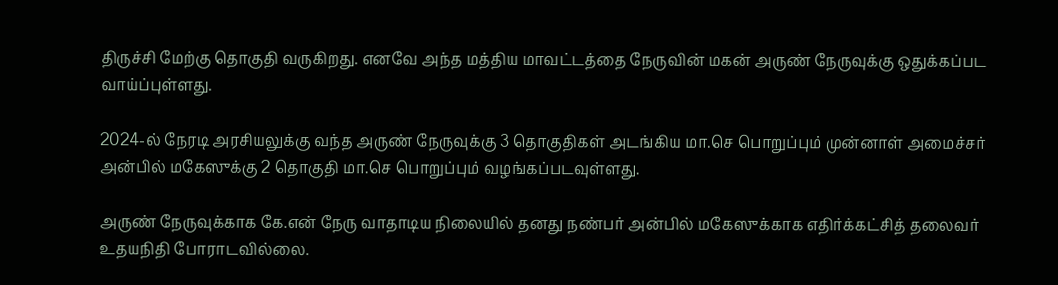திருச்சி மேற்கு தொகுதி வருகிறது. எனவே அந்த மத்திய மாவட்டத்தை நேருவின் மகன் அருண் நேருவுக்கு ஒதுக்கப்பட வாய்ப்புள்ளது.

2024-ல் நேரடி அரசியலுக்கு வந்த அருண் நேருவுக்கு 3 தொகுதிகள் அடங்கிய மா.செ பொறுப்பும் முன்னாள் அமைச்சர் அன்பில் மகேஸுக்கு 2 தொகுதி மா.செ பொறுப்பும் வழங்கப்படவுள்ளது.

அருண் நேருவுக்காக கே.என் நேரு வாதாடிய நிலையில் தனது நண்பர் அன்பில் மகேஸுக்காக எதிர்க்கட்சித் தலைவர் உதயநிதி போராடவில்லை.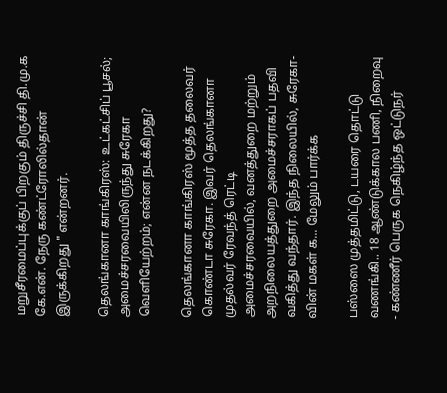மறுசீரமைப்புக்குப் பிறகும் திருச்சி தி.மு.க கே.என். நேரு கண்ட்ரோலில்தான் இருக்கிறது " என்றனர்.

தெலங்கானா காங்கிரஸ்: உட்கட்சிப் பூசல்; அமைச்சரவையிலிருந்து சுரேகா வெளியேற்றம்; என்ன நடக்கிறது?

தெலங்கானா காங்கிரஸ் மூத்த தலைவர் கொண்டா சுரேகா. இவர் தெலங்கானா முதல்வர் ரேவந்த் ரெட்டி அமைச்சரவையில், வனத்துறை மற்றும் அறநிலையத்துறை அமைச்சராகப் பதவி வகித்து வந்தார். இந்த நிலையில், சுரேகா-வின் மகள் க... மேலும் பார்க்க

பஸ்ஸை முத்தமிட்டு, டயரை தொட்டு வணங்கி.. 18 ஆண்டுக்கால பணி, நிறைவு - கண்ணீர் பெருக நெகிழ்ந்த ஒட்டுநர்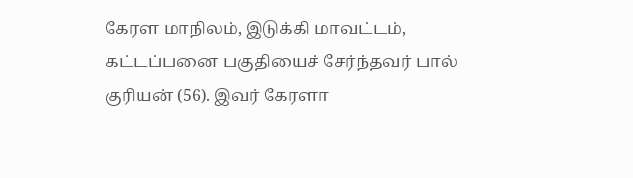கேரள மாநிலம், இடுக்கி மாவட்டம், கட்டப்பனை பகுதியைச் சேர்ந்தவர் பால் குரியன் (56). இவர் கேரளா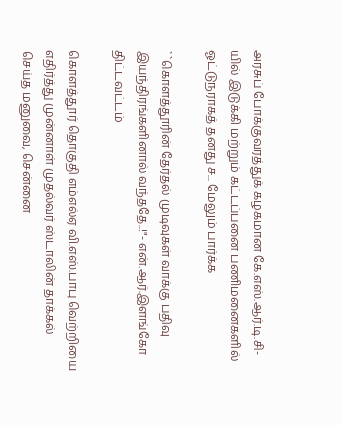அரசுப் போக்குவரத்துக் கழகமான கே.எஸ்.ஆர்.டி.சி-யில் இடுக்கி மற்றும் கட்டப்பனை பணிமனைகளில் ஓட்டுநராகத் தனது ச... மேலும் பார்க்க

``கொளத்தூரின் தேர்தல் முடிவுகள் வாக்கு பதிவு இயந்திரங்களினால் வந்ததே..!"- என்.ஆர்.இளங்கோ திட்டவட்டம்

கொளத்தூர் தொகுதி எம்எல்ஏ வி.எஸ்.பாபு வெற்றியை எதிர்த்து முன்னாள் முதல்வர் ஸ்டாலின் தாக்கல் செய்த மனுவை, சென்னை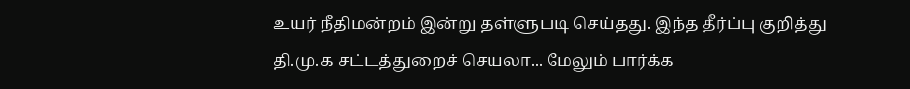உயர் நீதிமன்றம் இன்று தள்ளுபடி செய்தது. இந்த தீர்ப்பு குறித்து தி.மு.க சட்டத்துறைச் செயலா... மேலும் பார்க்க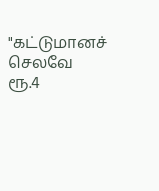"கட்டுமானச் செலவே ரூ.4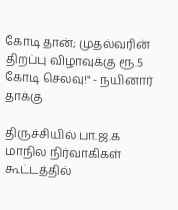கோடி தான்; முதல்வரின் திறப்பு விழாவுக்கு ரூ.5 கோடி செலவு!" - நயினார் தாக்கு

திருச்சியில் பா.ஜ.க மாநில நிர்வாகிகள் கூட்டத்தில்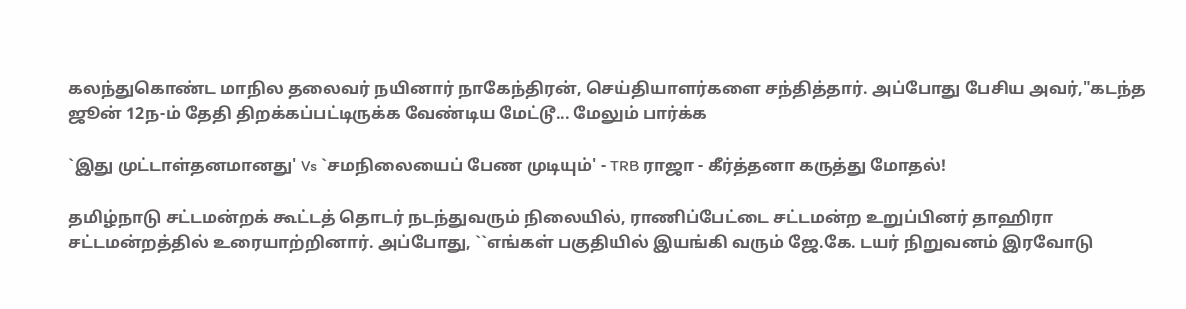கலந்துகொண்ட மாநில தலைவர் நயினார் நாகேந்திரன், செய்தியாளர்களை சந்தித்தார். அப்போது பேசிய அவர்,"கடந்த ஜூன் 12ந-ம் தேதி திறக்கப்பட்டிருக்க வேண்டிய மேட்டூ... மேலும் பார்க்க

`இது முட்டாள்தனமானது' Vs `சமநிலையைப் பேண முடியும்' - TRB ராஜா - கீர்த்தனா கருத்து மோதல்!

தமிழ்நாடு சட்டமன்றக் கூட்டத் தொடர் நடந்துவரும் நிலையில், ராணிப்பேட்டை சட்டமன்ற உறுப்பினர் தாஹிரா சட்டமன்றத்தில் உரையாற்றினார். அப்போது, ``எங்கள் பகுதியில் இயங்கி வரும் ஜே.கே. டயர் நிறுவனம் இரவோடு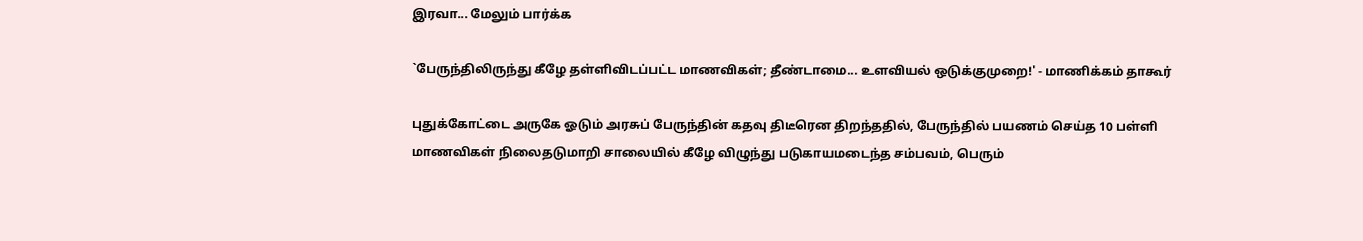இரவா... மேலும் பார்க்க

`பேருந்திலிருந்து கீழே தள்ளிவிடப்பட்ட மாணவிகள்; தீண்டாமை... உளவியல் ஒடுக்குமுறை!' - மாணிக்கம் தாகூர்

புதுக்கோட்டை அருகே ஓடும் அரசுப் பேருந்தின் கதவு திடீரென திறந்ததில், பேருந்தில் பயணம் செய்த 10 பள்ளி மாணவிகள் நிலைதடுமாறி சாலையில் கீழே விழுந்து படுகாயமடைந்த சம்பவம், பெரும்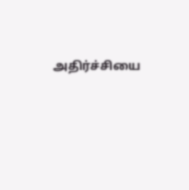அதிர்ச்சியை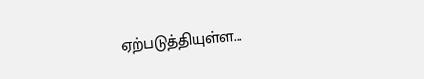ஏற்படுத்தியுள்ள...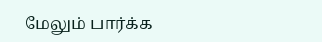மேலும் பார்க்க